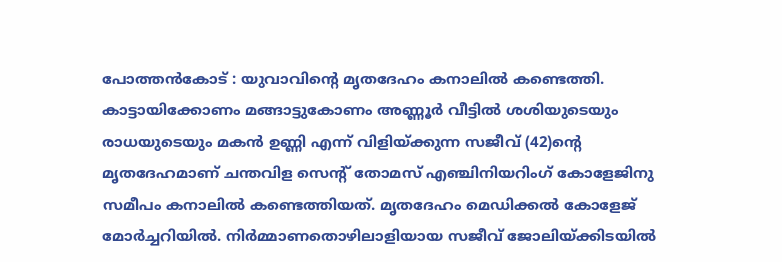പോത്തൻകോട് : യുവാവിൻ്റെ മൃതദേഹം കനാലിൽ കണ്ടെത്തി. കാട്ടായിക്കോണം മങ്ങാട്ടുകോണം അണ്ണൂർ വീട്ടിൽ ശശിയുടെയും രാധയുടെയും മകൻ ഉണ്ണി എന്ന് വിളിയ്ക്കുന്ന സജീവ് (42)ൻ്റെ മൃതദേഹമാണ് ചന്തവിള സെൻ്റ് തോമസ് എഞ്ചിനിയറിംഗ് കോളേജിനു സമീപം കനാലിൽ കണ്ടെത്തിയത്. മൃതദേഹം മെഡിക്കൽ കോളേജ് മോർച്ചറിയിൽ. നിർമ്മാണതൊഴിലാളിയായ സജീവ് ജോലിയ്ക്കിടയിൽ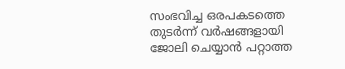സംഭവിച്ച ഒരപകടത്തെ തുടർന്ന് വർഷങ്ങളായി ജോലി ചെയ്യാൻ പറ്റാത്ത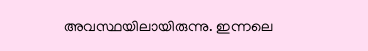അവസ്ഥയിലായിരുന്നു. ഇന്നലെ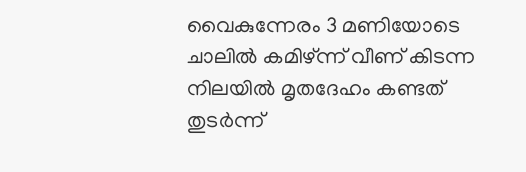വൈകുന്നേരം 3 മണിയോടെ ചാലിൽ കമിഴ്ന്ന് വീണ് കിടന്ന നിലയിൽ മൃതദേഹം കണ്ടത് തുടർന്ന്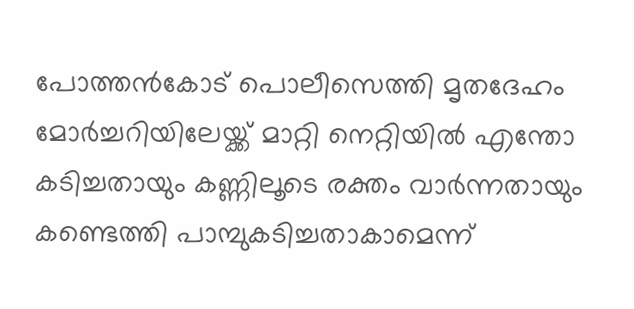പോത്തൻകോട് പൊലീസെത്തി മൃതദേഹം മോർച്ചറിയിലേയ്ക്ക് മാറ്റി നെറ്റിയിൽ എന്തോ കടിച്ചതായും കണ്ണിലൂടെ രക്തം വാർന്നതായും കണ്ടെത്തി പാമ്പുകടിച്ചതാകാമെന്ന്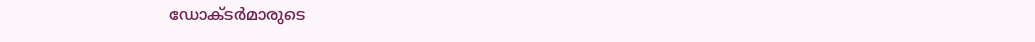ഡോക്ടർമാരുടെ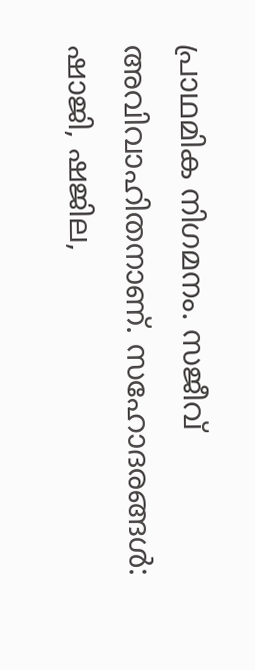പ്രാഥമിക നിഗമനം. സജീവ് അവിവാഹിതനാണ്. സഹോദരങ്ങൾ: ഷാജി, ഷജില,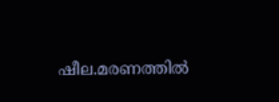ഷീല.മരണത്തിൽ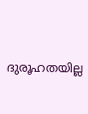ദുരൂഹതയില്ല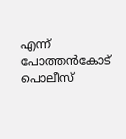എന്ന് പോത്തൻകോട് പൊലീസ്